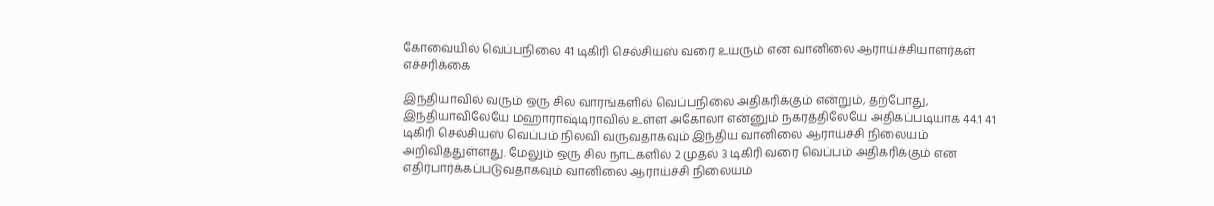கோவையில் வெப்பநிலை 41 டிகிரி செல்சியஸ் வரை உயரும் என வானிலை ஆராய்ச்சியாளர்கள் எச்சரிக்கை

இந்தியாவில் வரும் ஒரு சில வாரங்களில் வெப்பநிலை அதிகரிக்கும் என்றும், தற்போது, இந்தியாவிலேயே மஹாராஷ்டிராவில் உள்ள அகோலா என்னும் நகரத்திலேயே அதிகப்படியாக 44.1 41 டிகிரி செல்சியஸ் வெப்பம் நிலவி வருவதாகவும் இந்திய வானிலை ஆராய்ச்சி நிலையம் அறிவித்துள்ளது. மேலும் ஒரு சில நாட்களில் 2 முதல் 3 டிகிரி வரை வெப்பம் அதிகரிக்கும் என எதிர்பார்க்கப்படுவதாகவும் வானிலை ஆராய்ச்சி நிலையம்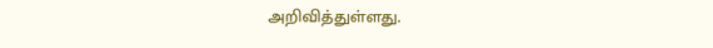அறிவித்துள்ளது.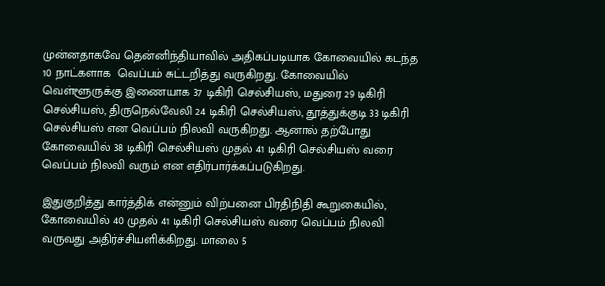முன்னதாகவே தென்னிந்தியாவில் அதிகப்படியாக கோவையில் கடந்த 10 நாட்களாக  வெப்பம் சுட்டறித்து வருகிறது. கோவையில் வெள்ளூருக்கு இணையாக 37 டிகிரி செல்சியஸ், மதுரை 29 டிகிரி செல்சியஸ், திருநெல்வேலி 24 டிகிரி செல்சியஸ், தூத்துக்குடி 33 டிகிரி செல்சியஸ் என வெப்பம் நிலவி வருகிறது. ஆனால் தற்போது கோவையில் 38 டிகிரி செல்சியஸ் முதல் 41 டிகிரி செல்சியஸ் வரை வெப்பம் நிலவி வரும் என எதிர்பார்க்கப்படுகிறது.

இதுகுறித்து கார்த்திக் என்னும் விற்பனை பிரதிநிதி கூறுகையில், கோவையில் 40 முதல் 41 டிகிரி செல்சியஸ் வரை வெப்பம் நிலவி வருவது அதிர்ச்சியளிக்கிறது. மாலை 5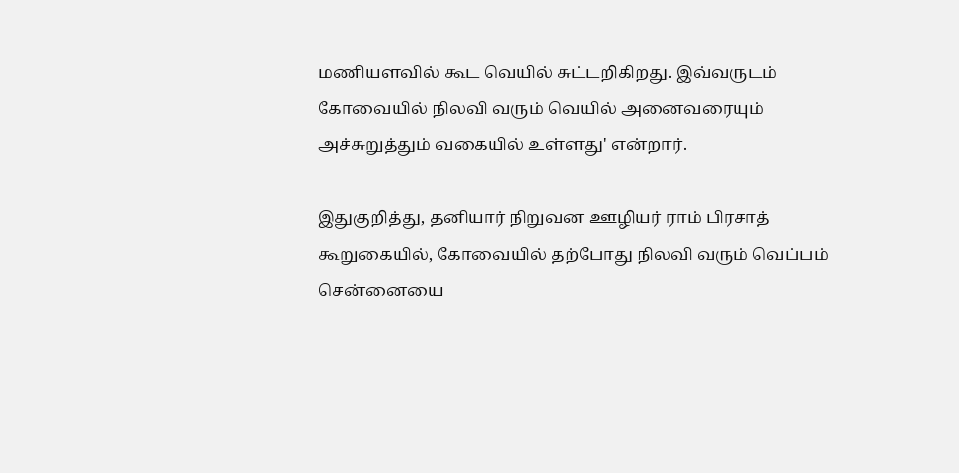மணியளவில் கூட வெயில் சுட்டறிகிறது. இவ்வருடம் கோவையில் நிலவி வரும் வெயில் அனைவரையும் அச்சுறுத்தும் வகையில் உள்ளது' என்றார்.

இதுகுறித்து, தனியார் நிறுவன ஊழியர் ராம் பிரசாத் கூறுகையில், கோவையில் தற்போது நிலவி வரும் வெப்பம் சென்னையை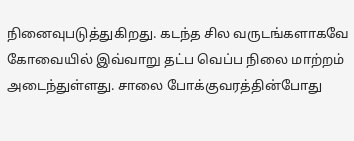நினைவுபடுத்துகிறது. கடந்த சில வருடங்களாகவே கோவையில் இவ்வாறு தட்ப வெப்ப நிலை மாற்றம் அடைந்துள்ளது. சாலை போக்குவரத்தின்போது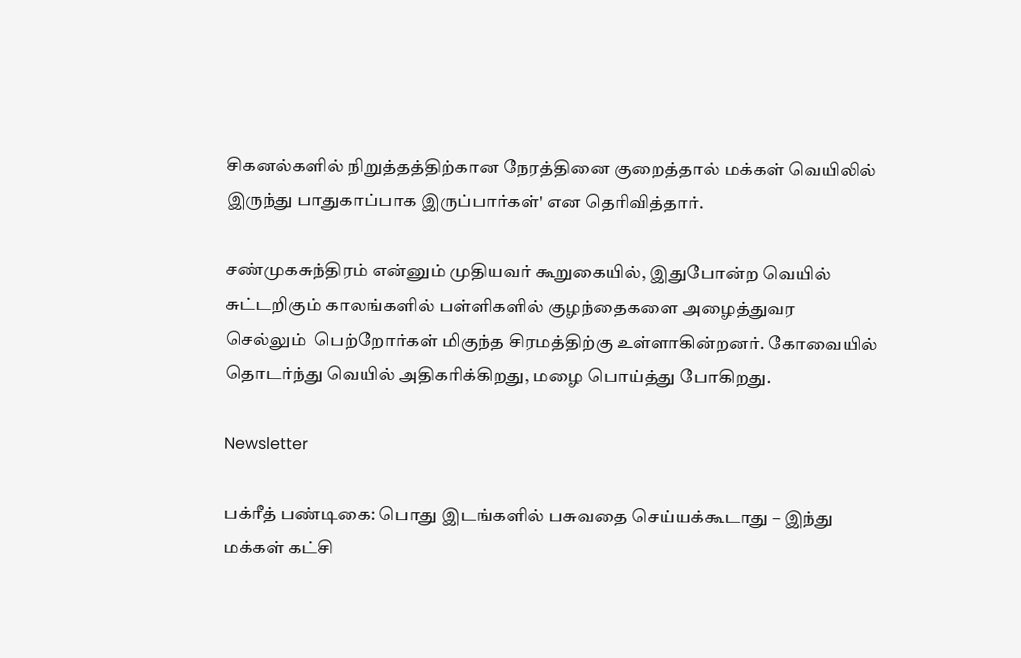சிகனல்களில் நிறுத்தத்திற்கான நேரத்தினை குறைத்தால் மக்கள் வெயிலில் இருந்து பாதுகாப்பாக இருப்பார்கள்' என தெரிவித்தார்.

சண்முகசுந்திரம் என்னும் முதியவர் கூறுகையில், இதுபோன்ற வெயில் சுட்டறிகும் காலங்களில் பள்ளிகளில் குழந்தைகளை அழைத்துவர செல்லும்  பெற்றோர்கள் மிகுந்த சிரமத்திற்கு உள்ளாகின்றனர். கோவையில் தொடர்ந்து வெயில் அதிகரிக்கிறது, மழை பொய்த்து போகிறது.

Newsletter

பக்ரீத் பண்டிகை: பொது இடங்களில் பசுவதை செய்யக்கூடாது – இந்து மக்கள் கட்சி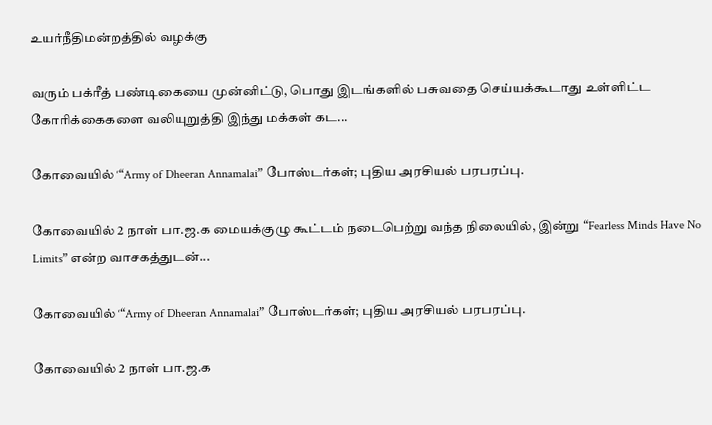உயர்நீதிமன்றத்தில் வழக்கு

வரும் பக்ரீத் பண்டிகையை முன்னிட்டு, பொது இடங்களில் பசுவதை செய்யக்கூடாது உள்ளிட்ட கோரிக்கைகளை வலியுறுத்தி இந்து மக்கள் கட...

கோவையில் ‘“Army of Dheeran Annamalai” போஸ்டர்கள்; புதிய அரசியல் பரபரப்பு.

கோவையில் 2 நாள் பா.ஜ.க மையக்குழு கூட்டம் நடைபெற்று வந்த நிலையில், இன்று “Fearless Minds Have No Limits” என்ற வாசகத்துடன்...

கோவையில் ‘“Army of Dheeran Annamalai” போஸ்டர்கள்; புதிய அரசியல் பரபரப்பு.

கோவையில் 2 நாள் பா.ஜ.க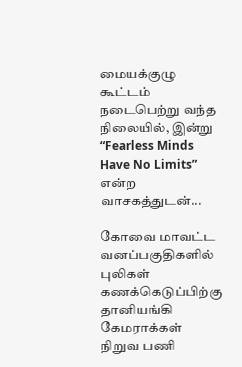மையக்குழு கூட்டம் நடைபெற்று வந்த நிலையில், இன்று “Fearless Minds Have No Limits” என்ற வாசகத்துடன்...

கோவை மாவட்ட வனப்பகுதிகளில் புலிகள் கணக்கெடுப்பிற்கு தானியங்கி கேமராக்கள் நிறுவ பணி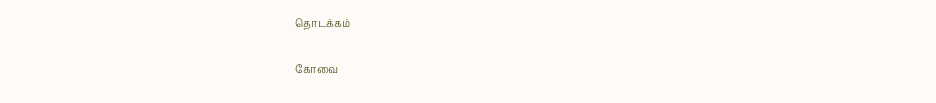தொடக்கம்

கோவை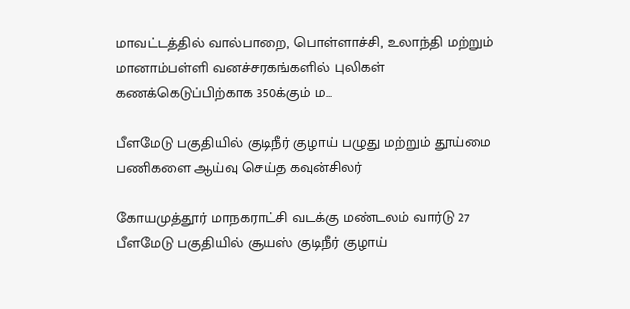மாவட்டத்தில் வால்பாறை, பொள்ளாச்சி, உலாந்தி மற்றும் மானாம்பள்ளி வனச்சரகங்களில் புலிகள் கணக்கெடுப்பிற்காக 350க்கும் ம...

பீளமேடு பகுதியில் குடிநீர் குழாய் பழுது மற்றும் தூய்மை பணிகளை ஆய்வு செய்த கவுன்சிலர்

கோயமுத்தூர் மாநகராட்சி வடக்கு மண்டலம் வார்டு 27 பீளமேடு பகுதியில் சூயஸ் குடிநீர் குழாய்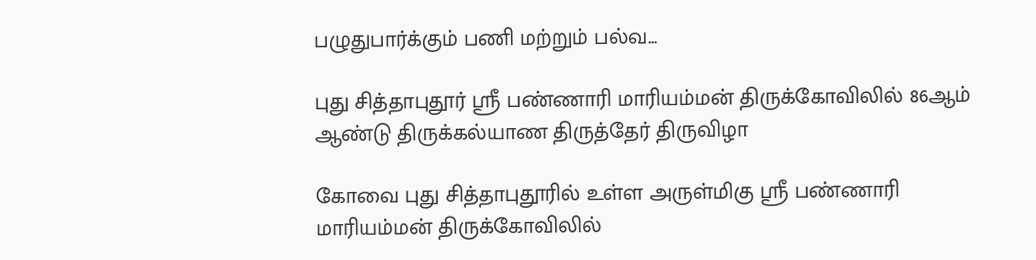பழுதுபார்க்கும் பணி மற்றும் பல்வ...

புது சித்தாபுதூர் ஸ்ரீ பண்ணாரி மாரியம்மன் திருக்கோவிலில் 86ஆம் ஆண்டு திருக்கல்யாண திருத்தேர் திருவிழா

கோவை புது சித்தாபுதூரில் உள்ள அருள்மிகு ஸ்ரீ பண்ணாரி மாரியம்மன் திருக்கோவிலில்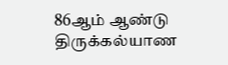86ஆம் ஆண்டு திருக்கல்யாண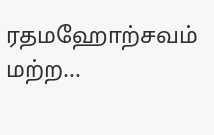ரதமஹோற்சவம் மற்ற...